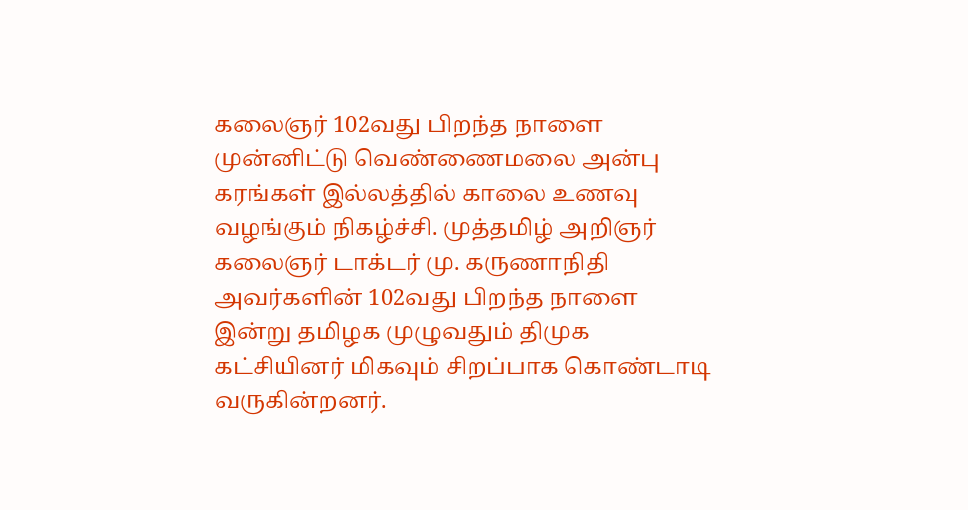கலைஞர் 102வது பிறந்த நாளை முன்னிட்டு வெண்ணைமலை அன்பு கரங்கள் இல்லத்தில் காலை உணவு வழங்கும் நிகழ்ச்சி. முத்தமிழ் அறிஞர் கலைஞர் டாக்டர் மு. கருணாநிதி அவர்களின் 102வது பிறந்த நாளை இன்று தமிழக முழுவதும் திமுக கட்சியினர் மிகவும் சிறப்பாக கொண்டாடி வருகின்றனர்.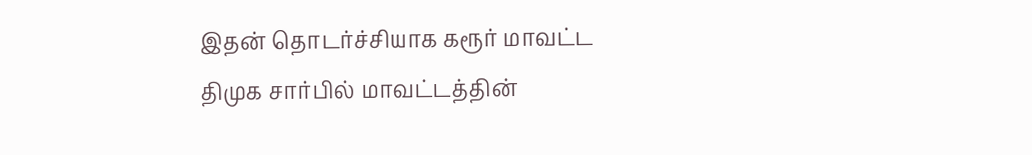இதன் தொடர்ச்சியாக கரூர் மாவட்ட திமுக சார்பில் மாவட்டத்தின்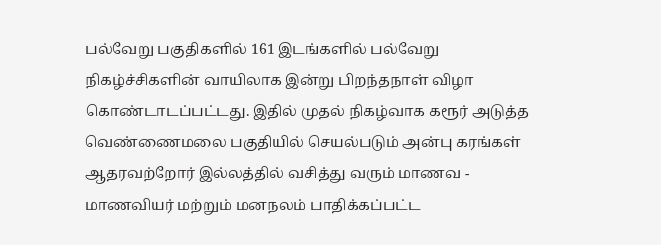பல்வேறு பகுதிகளில் 161 இடங்களில் பல்வேறு நிகழ்ச்சிகளின் வாயிலாக இன்று பிறந்தநாள் விழா கொண்டாடப்பட்டது. இதில் முதல் நிகழ்வாக கரூர் அடுத்த வெண்ணைமலை பகுதியில் செயல்படும் அன்பு கரங்கள் ஆதரவற்றோர் இல்லத்தில் வசித்து வரும் மாணவ - மாணவியர் மற்றும் மனநலம் பாதிக்கப்பட்ட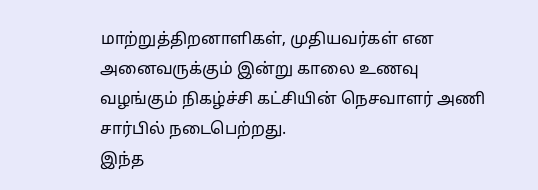மாற்றுத்திறனாளிகள், முதியவர்கள் என அனைவருக்கும் இன்று காலை உணவு வழங்கும் நிகழ்ச்சி கட்சியின் நெசவாளர் அணி சார்பில் நடைபெற்றது.
இந்த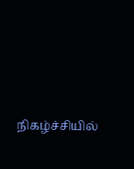நிகழ்ச்சியில்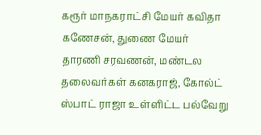கரூர் மாநகராட்சி மேயர் கவிதா கணேசன், துணை மேயர் தாரணி சரவணன், மண்டல தலைவர்கள் கனகராஜ், கோல்ட் ஸ்பாட் ராஜா உள்ளிட்ட பல்வேறு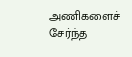அணிகளைச் சேர்ந்த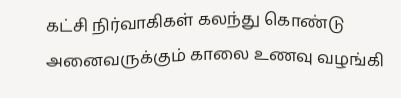கட்சி நிர்வாகிகள் கலந்து கொண்டு அனைவருக்கும் காலை உணவு வழங்கி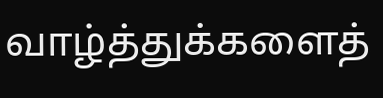வாழ்த்துக்களைத்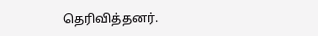தெரிவித்தனர்.